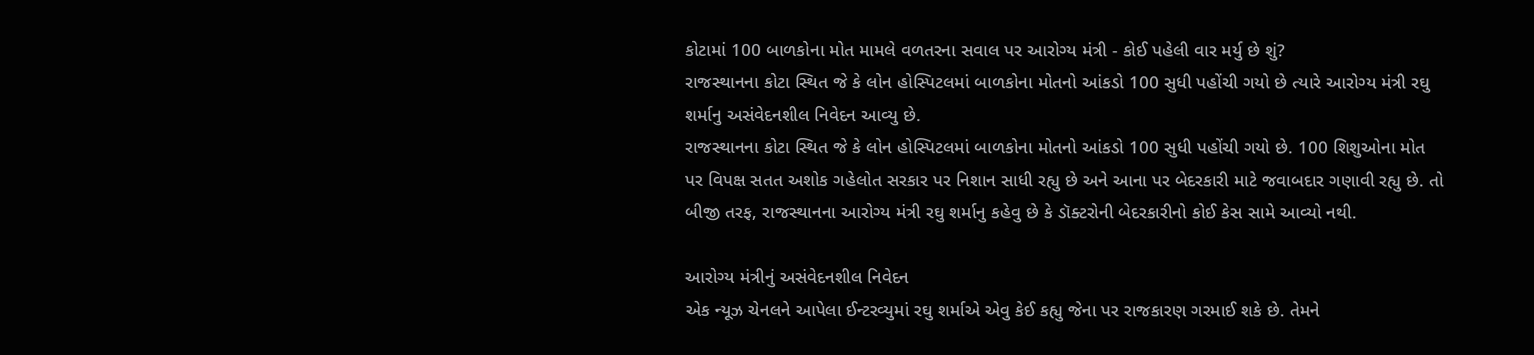કોટામાં 100 બાળકોના મોત મામલે વળતરના સવાલ પર આરોગ્ય મંત્રી - કોઈ પહેલી વાર મર્યુ છે શું?
રાજસ્થાનના કોટા સ્થિત જે કે લોન હોસ્પિટલમાં બાળકોના મોતનો આંકડો 100 સુધી પહોંચી ગયો છે ત્યારે આરોગ્ય મંત્રી રઘુ શર્માનુ અસંવેદનશીલ નિવેદન આવ્યુ છે.
રાજસ્થાનના કોટા સ્થિત જે કે લોન હોસ્પિટલમાં બાળકોના મોતનો આંકડો 100 સુધી પહોંચી ગયો છે. 100 શિશુઓના મોત પર વિપક્ષ સતત અશોક ગહેલોત સરકાર પર નિશાન સાધી રહ્યુ છે અને આના પર બેદરકારી માટે જવાબદાર ગણાવી રહ્યુ છે. તો બીજી તરફ, રાજસ્થાનના આરોગ્ય મંત્રી રઘુ શર્માનુ કહેવુ છે કે ડૉક્ટરોની બેદરકારીનો કોઈ કેસ સામે આવ્યો નથી.

આરોગ્ય મંત્રીનું અસંવેદનશીલ નિવેદન
એક ન્યૂઝ ચેનલને આપેલા ઈન્ટરવ્યુમાં રઘુ શર્માએ એવુ કેઈ કહ્યુ જેના પર રાજકારણ ગરમાઈ શકે છે. તેમને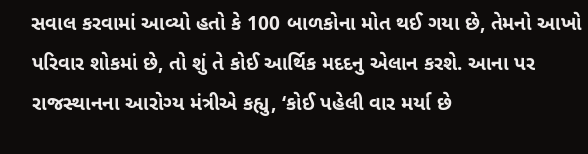સવાલ કરવામાં આવ્યો હતો કે 100 બાળકોના મોત થઈ ગયા છે, તેમનો આખો પરિવાર શોકમાં છે, તો શું તે કોઈ આર્થિક મદદનુ એલાન કરશે. આના પર રાજસ્થાનના આરોગ્ય મંત્રીએ કહ્યુ, ‘કોઈ પહેલી વાર મર્યા છે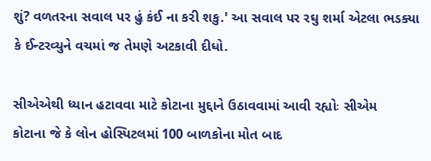શું? વળતરના સવાલ પર હું કંઈ ના કરી શકુ.' આ સવાલ પર રઘુ શર્મા એટલા ભડક્યા કે ઈન્ટરવ્યુને વચમાં જ તેમણે અટકાવી દીધો.

સીએએથી ધ્યાન હટાવવા માટે કોટાના મુદ્દાને ઉઠાવવામાં આવી રહ્યોઃ સીએમ
કોટાના જે કે લોન હોસ્પિટલમાં 100 બાળકોના મોત બાદ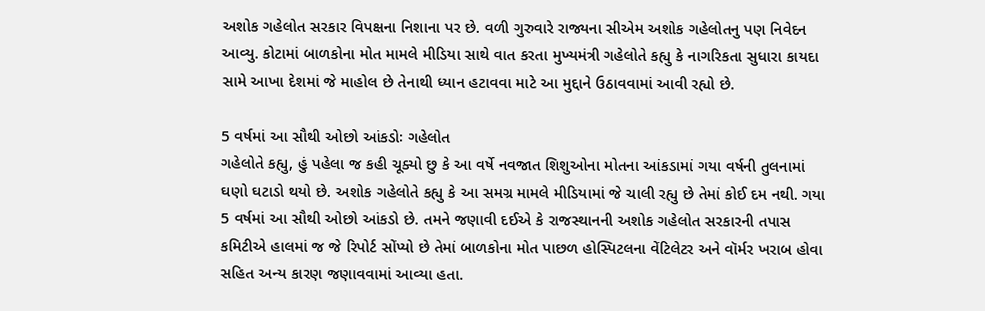અશોક ગહેલોત સરકાર વિપક્ષના નિશાના પર છે. વળી ગુરુવારે રાજ્યના સીએમ અશોક ગહેલોતનુ પણ નિવેદન આવ્યુ. કોટામાં બાળકોના મોત મામલે મીડિયા સાથે વાત કરતા મુખ્યમંત્રી ગહેલોતે કહ્યુ કે નાગરિકતા સુધારા કાયદા સામે આખા દેશમાં જે માહોલ છે તેનાથી ધ્યાન હટાવવા માટે આ મુદ્દાને ઉઠાવવામાં આવી રહ્યો છે.

5 વર્ષમાં આ સૌથી ઓછો આંકડોઃ ગહેલોત
ગહેલોતે કહ્યુ, હું પહેલા જ કહી ચૂક્યો છુ કે આ વર્ષે નવજાત શિશુઓના મોતના આંકડામાં ગયા વર્ષની તુલનામાં ઘણો ઘટાડો થયો છે. અશોક ગહેલોતે કહ્યુ કે આ સમગ્ર મામલે મીડિયામાં જે ચાલી રહ્યુ છે તેમાં કોઈ દમ નથી. ગયા 5 વર્ષમાં આ સૌથી ઓછો આંકડો છે. તમને જણાવી દઈએ કે રાજસ્થાનની અશોક ગહેલોત સરકારની તપાસ કમિટીએ હાલમાં જ જે રિપોર્ટ સોંપ્યો છે તેમાં બાળકોના મોત પાછળ હોસ્પિટલના વેંટિલેટર અને વૉર્મર ખરાબ હોવા સહિત અન્ય કારણ જણાવવામાં આવ્યા હતા.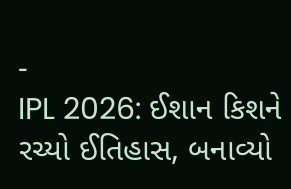-
IPL 2026: ઈશાન કિશને રચ્યો ઈતિહાસ, બનાવ્યો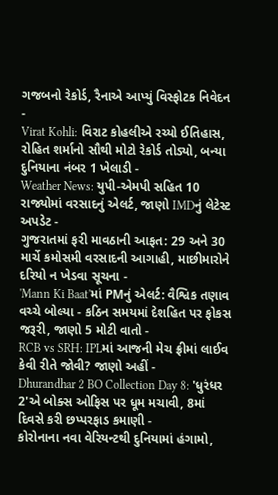ગજબનો રેકોર્ડ, રૈનાએ આપ્યું વિસ્ફોટક નિવેદન -
Virat Kohli: વિરાટ કોહલીએ રચ્યો ઈતિહાસ, રોહિત શર્માનો સૌથી મોટો રેકોર્ડ તોડ્યો, બન્યા દુનિયાના નંબર 1 ખેલાડી -
Weather News: યુપી-એમપી સહિત 10 રાજ્યોમાં વરસાદનું એલર્ટ, જાણો IMDનું લેટેસ્ટ અપડેટ -
ગુજરાતમાં ફરી માવઠાની આફત: 29 અને 30 માર્ચે કમોસમી વરસાદની આગાહી, માછીમારોને દરિયો ન ખેડવા સૂચના -
'Mann Ki Baat'માં PMનું એલર્ટ: વૈશ્વિક તણાવ વચ્ચે બોલ્યા - કઠિન સમયમાં દેશહિત પર ફોકસ જરૂરી, જાણો 5 મોટી વાતો -
RCB vs SRH: IPLમાં આજની મેચ ફ્રીમાં લાઈવ કેવી રીતે જોવી? જાણો અહીં -
Dhurandhar 2 BO Collection Day 8: 'ધુરંધર 2'એ બોક્સ ઓફિસ પર ધૂમ મચાવી, 8માં દિવસે કરી છપ્પરફાડ કમાણી -
કોરોનાના નવા વેરિયન્ટથી દુનિયામાં હંગામો,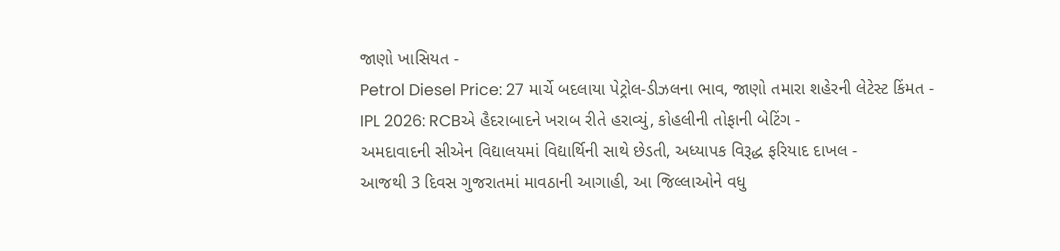જાણો ખાસિયત -
Petrol Diesel Price: 27 માર્ચે બદલાયા પેટ્રોલ-ડીઝલના ભાવ, જાણો તમારા શહેરની લેટેસ્ટ કિંમત -
IPL 2026: RCBએ હૈદરાબાદને ખરાબ રીતે હરાવ્યું, કોહલીની તોફાની બેટિંગ -
અમદાવાદની સીએન વિદ્યાલયમાં વિદ્યાર્થિની સાથે છેડતી, અધ્યાપક વિરૂદ્ધ ફરિયાદ દાખલ -
આજથી 3 દિવસ ગુજરાતમાં માવઠાની આગાહી, આ જિલ્લાઓને વધુ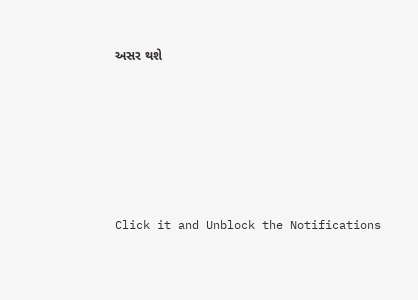અસર થશે








Click it and Unblock the Notifications